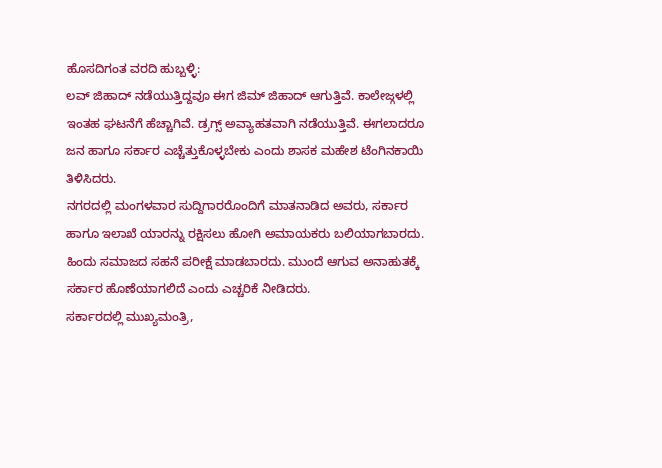ಹೊಸದಿಗಂತ ವರದಿ ಹುಬ್ಬಳ್ಳಿ:
ಲವ್ ಜಿಹಾದ್ ನಡೆಯುತ್ತಿದ್ದವೂ ಈಗ ಜಿಮ್ ಜಿಹಾದ್ ಆಗುತ್ತಿವೆ. ಕಾಲೇಜ್ಗಳಲ್ಲಿ ಇಂತಹ ಘಟನೆಗೆ ಹೆಚ್ಚಾಗಿವೆ. ಡ್ರಗ್ಸ್ ಅವ್ಯಾಹತವಾಗಿ ನಡೆಯುತ್ತಿವೆ. ಈಗಲಾದರೂ ಜನ ಹಾಗೂ ಸರ್ಕಾರ ಎಚ್ಚೆತ್ತುಕೊಳ್ಳಬೇಕು ಎಂದು ಶಾಸಕ ಮಹೇಶ ಟೆಂಗಿನಕಾಯಿ ತಿಳಿಸಿದರು.
ನಗರದಲ್ಲಿ ಮಂಗಳವಾರ ಸುದ್ದಿಗಾರರೊಂದಿಗೆ ಮಾತನಾಡಿದ ಅವರು, ಸರ್ಕಾರ ಹಾಗೂ ಇಲಾಖೆ ಯಾರನ್ನು ರಕ್ಷಿಸಲು ಹೋಗಿ ಅಮಾಯಕರು ಬಲಿಯಾಗಬಾರದು. ಹಿಂದು ಸಮಾಜದ ಸಹನೆ ಪರೀಕ್ಷೆ ಮಾಡಬಾರದು. ಮುಂದೆ ಆಗುವ ಅನಾಹುತಕ್ಕೆ ಸರ್ಕಾರ ಹೊಣೆಯಾಗಲಿದೆ ಎಂದು ಎಚ್ಚರಿಕೆ ನೀಡಿದರು.
ಸರ್ಕಾರದಲ್ಲಿ ಮುಖ್ಯಮಂತ್ರಿ,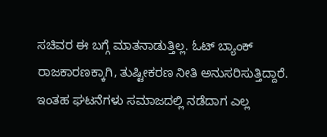ಸಚಿವರ ಈ ಬಗ್ಗೆ ಮಾತನಾಡುತ್ತಿಲ್ಲ. ಓಟ್ ಬ್ಯಾಂಕ್ ರಾಜಕಾರಣಕ್ಕಾಗಿ, ತುಷ್ಟೀಕರಣ ನೀತಿ ಅನುಸರಿಸುತ್ತಿದ್ದಾರೆ. ಇಂತಹ ಘಟನೆಗಳು ಸಮಾಜದಲ್ಲಿ ನಡೆದಾಗ ಎಲ್ಲ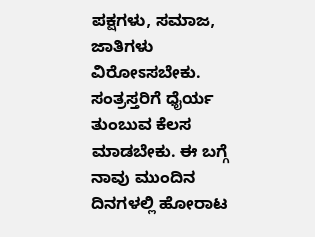ಪಕ್ಷಗಳು, ಸಮಾಜ, ಜಾತಿಗಳು ವಿರೋಽಸಬೇಕು. ಸಂತ್ರಸ್ತರಿಗೆ ಧೈರ್ಯ ತುಂಬುವ ಕೆಲಸ ಮಾಡಬೇಕು. ಈ ಬಗ್ಗೆ ನಾವು ಮುಂದಿನ ದಿನಗಳಲ್ಲಿ ಹೋರಾಟ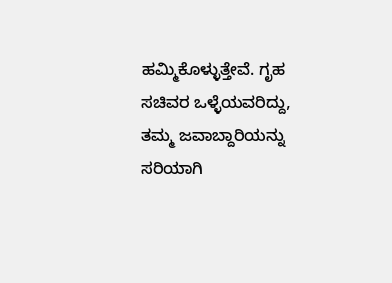ಹಮ್ಮಿಕೊಳ್ಳುತ್ತೇವೆ. ಗೃಹ ಸಚಿವರ ಒಳ್ಳೆಯವರಿದ್ದು, ತಮ್ಮ ಜವಾಬ್ದಾರಿಯನ್ನು ಸರಿಯಾಗಿ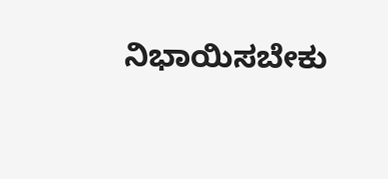ನಿಭಾಯಿಸಬೇಕು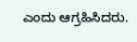ಎಂದು ಆಗ್ರಹಿಸಿದರು.